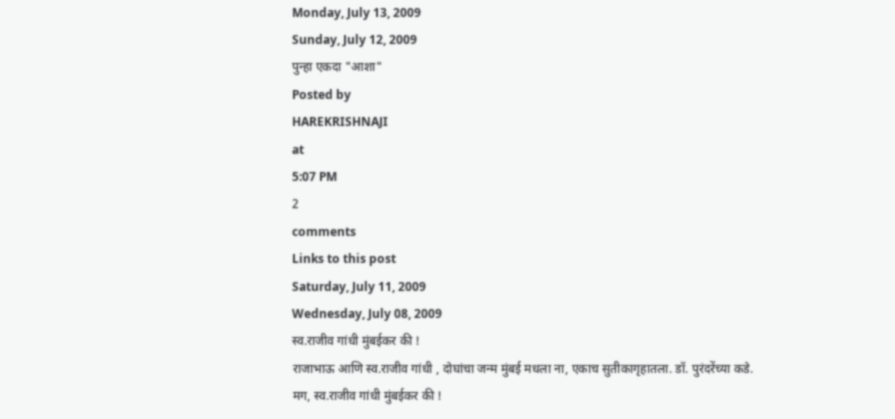Monday, July 13, 2009
Sunday, July 12, 2009
पुन्हा एकदा "आशा"
Posted by
HAREKRISHNAJI
at
5:07 PM
2
comments
Links to this post
Saturday, July 11, 2009
Wednesday, July 08, 2009
स्व.राजीव गांधी मुंबईकर की !
राजाभाऊ आणि स्व.राजीव गांधी , दोघांचा जन्म मुंबई मधला ना, एकाच सुतीकागृहातला. डॉ. पुरंदरेंच्या कडे.
मग, स्व.राजीव गांधी मुंबईकर की !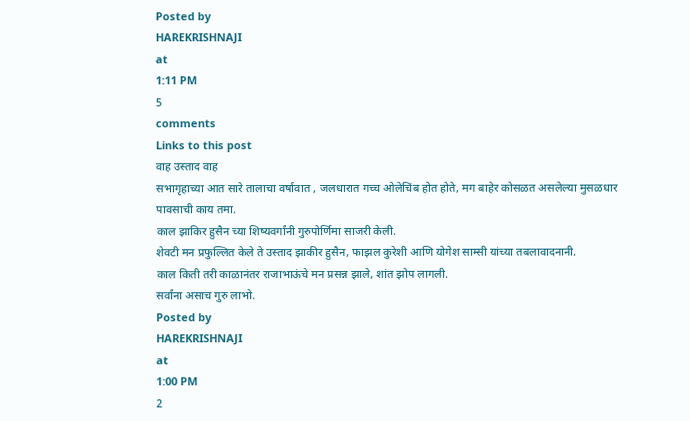Posted by
HAREKRISHNAJI
at
1:11 PM
5
comments
Links to this post
वाह उस्ताद वाह
सभागृहाच्या आत सारे तालाचा वर्षावात , जलधारात गच्च ओलेचिंब होत होते, मग बाहेर कोसळत असलेल्या मुसळधार पावसाची काय तमा.
काल झाकिर हुसैन च्या शिष्यवर्गांनी गुरुपोर्णिमा साजरी केली.
शेवटी मन प्रफुल्लित केले ते उस्ताद झाकीर हुसैन, फाझल कुरेशी आणि योगेश साम्सी यांच्या तबलावादनानी.
काल किती तरी काळानंतर राजाभाऊंचे मन प्रसन्न झाले, शांत झोप लागली.
सर्वांना असाच गुरु लाभो.
Posted by
HAREKRISHNAJI
at
1:00 PM
2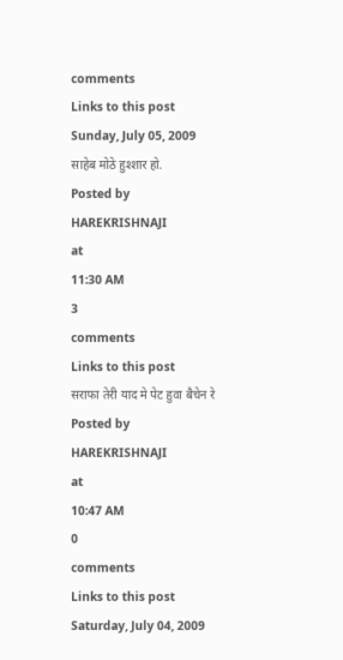comments
Links to this post
Sunday, July 05, 2009
साहेब मोठे हुश्शार हो.
Posted by
HAREKRISHNAJI
at
11:30 AM
3
comments
Links to this post
सराफा तेरी याद मे पेट हुवा बैचेन रे
Posted by
HAREKRISHNAJI
at
10:47 AM
0
comments
Links to this post
Saturday, July 04, 2009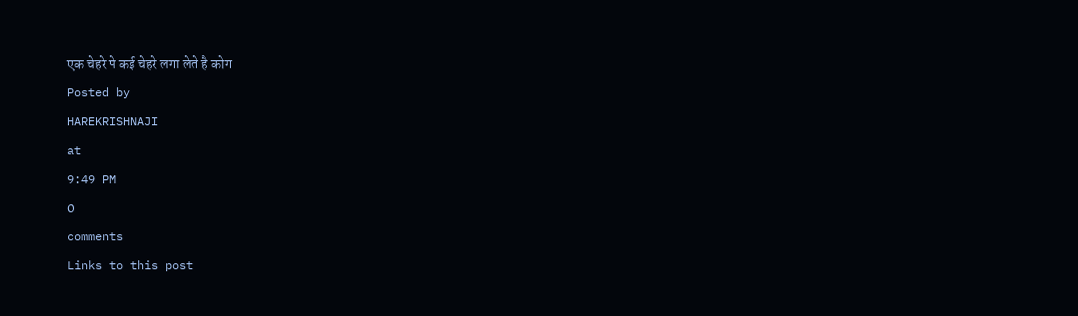एक चेहरे पे कई चेहरे लगा लेते है कोग
Posted by
HAREKRISHNAJI
at
9:49 PM
0
comments
Links to this post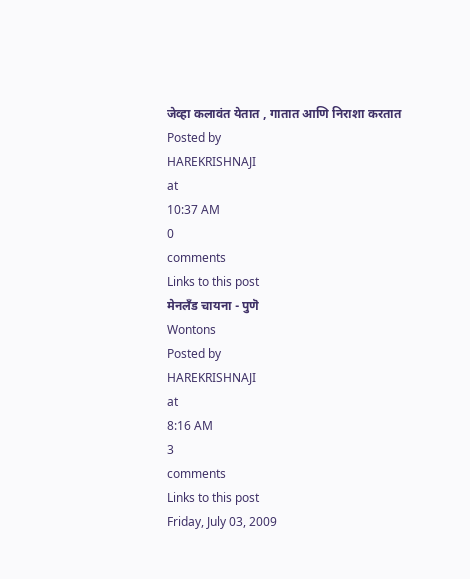जेव्हा कलावंत येतात , गातात आणि निराशा करतात
Posted by
HAREKRISHNAJI
at
10:37 AM
0
comments
Links to this post
मेनलॅंड चायना - पुणॆ
Wontons
Posted by
HAREKRISHNAJI
at
8:16 AM
3
comments
Links to this post
Friday, July 03, 2009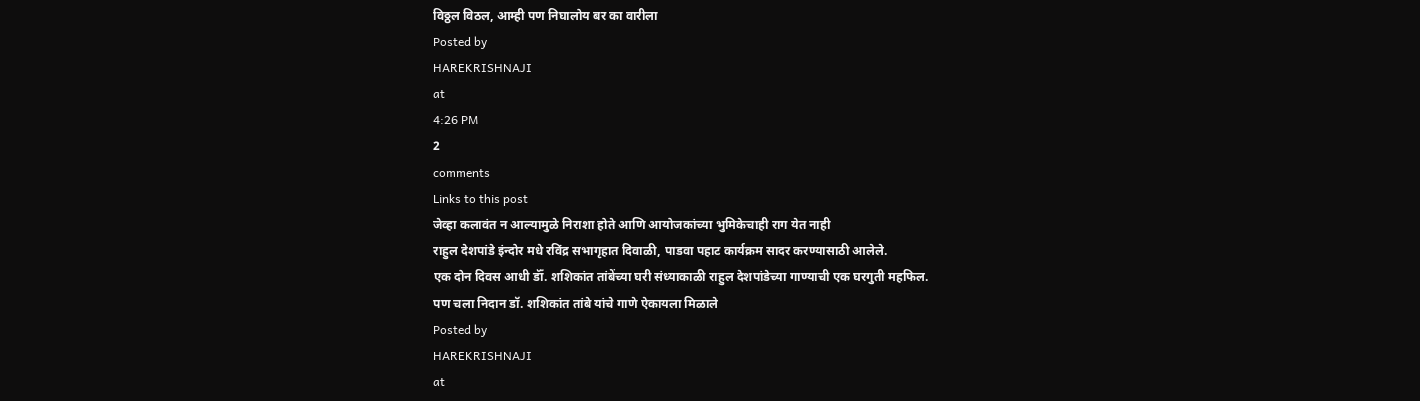विठ्ठल विठल, आम्ही पण निघालोय बर का वारीला
Posted by
HAREKRISHNAJI
at
4:26 PM
2
comments
Links to this post
जेव्हा कलावंत न आल्यामुळे निराशा होते आणि आयोजकांच्या भुमिकेचाही राग येत नाही
राहुल देशपांडे इंन्दोर मधे रविंद्र सभागृहात दिवाळी, पाडवा पहाट कार्यक्रम सादर करण्यासाठी आलेले.
एक दोन दिवस आधी डॉँ. शशिकांत तांबेंच्या घरी संध्याकाळी राहुल देशपांडेच्या गाण्याची एक घरगुती महफिल.
पण चला निदान डॉ. शशिकांत तांबे यांचे गाणे ऐकायला मिळाले
Posted by
HAREKRISHNAJI
at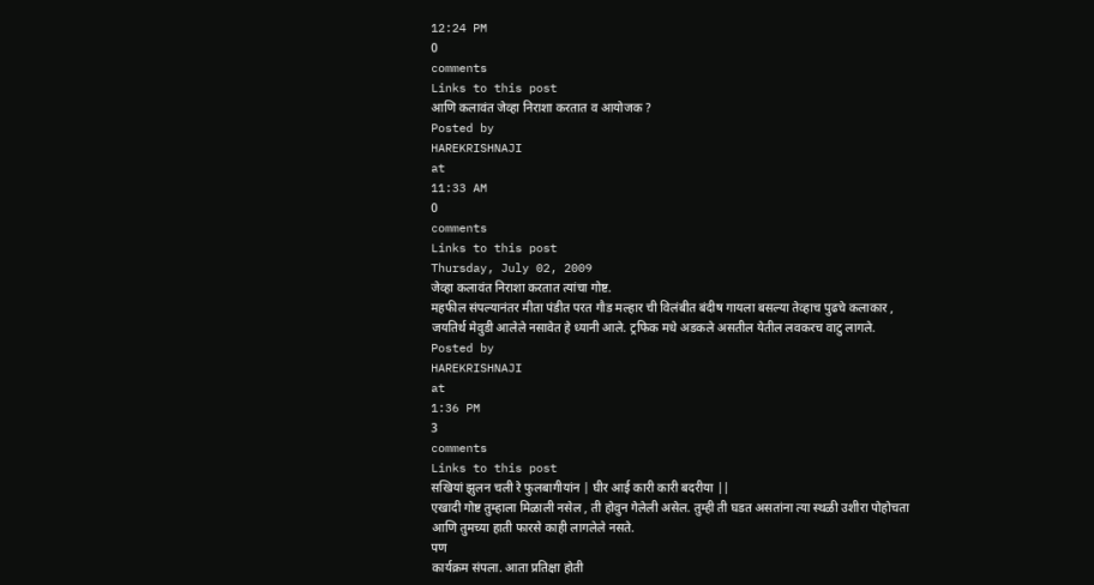12:24 PM
0
comments
Links to this post
आणि कलावंत जेव्हा निराशा करतात व आयोजक ?
Posted by
HAREKRISHNAJI
at
11:33 AM
0
comments
Links to this post
Thursday, July 02, 2009
जेव्हा कलावंत निराशा करतात त्यांचा गोष्ट.
महफील संपल्यानंतर मीता पंडीत परत गौड मल्हार ची विलंबीत बंदीष गायला बसल्या तेव्हाच पुढचे कलाकार , जयतिर्थ मेवुडी आलेले नसावेत हे ध्यानी आले. ट्रफिक मधे अडकले असतील येतील लवकरच वाटु लागले.
Posted by
HAREKRISHNAJI
at
1:36 PM
3
comments
Links to this post
सखियां झुलन चली रे फुलबागीयांन | घीर आई कारी कारी बदरीया ||
एखादी गोष्ट तुम्हाला मिळाली नसेल , ती होवुन गेलेली असेल. तुम्ही ती घडत असतांना त्या स्थळी उशीरा पोहोचता आणि तुमच्या हाती फारसे काही लागलेले नसते.
पण
कार्यक्रम संपला. आता प्रतिक्षा होती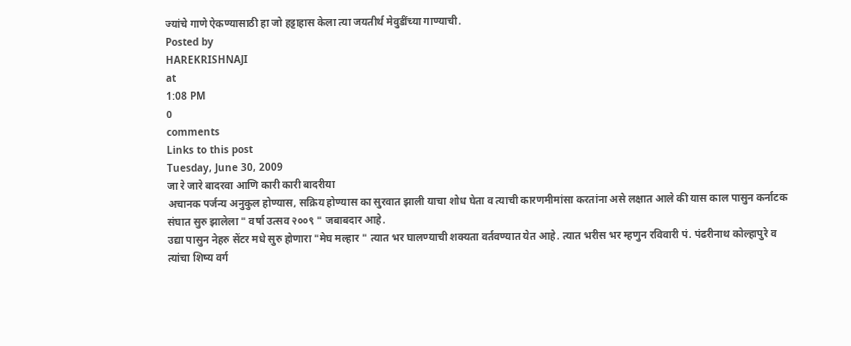ज्यांचे गाणे ऐकण्यासाठी हा जो हट्टाहास केला त्या जयतीर्थ मेवुडींच्या गाण्याची.
Posted by
HAREKRISHNAJI
at
1:08 PM
0
comments
Links to this post
Tuesday, June 30, 2009
जा रे जारे बादरवा आणि कारी कारी बादरीया
अचानक पर्जन्य अनुकुल होण्यास, सक्रिय होण्यास का सुरवात झाली याचा शोध घेता व त्याची कारणमीमांसा करतांना असे लक्षात आले की यास काल पासुन कर्नाटक संघात सुरु झालेला " वर्षा उत्सव २००९ " जबाबदार आहे.
उद्या पासुन नेहरु सेंटर मधे सुरु होणारा "मेघ मल्हार " त्यात भर घालण्याची शक्यता वर्तवण्यात येत आहे. त्यात भरीस भर म्हणुन रविवारी पं. पंढरीनाथ कोल्हापुरे व त्यांचा शिष्य वर्ग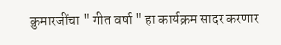क़ुमारजींचा " गीत वर्षा " हा कार्यक्रम सादर करणार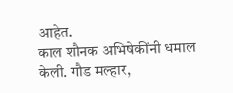आहेत.
काल शौनक अभिषेकींनी धमाल केली. गौड मल्हार,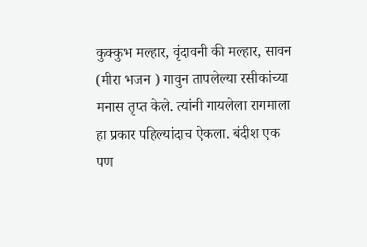कुक्कुभ मल्हार, वृंदावनी की मल्हार, सावन (मीरा भजन ) गावुन तापलेल्या रसीकांच्या मनास तृप्त केले. त्यांनी गायलेला रागमाला हा प्रकार पहिल्यांदाच ऐकला. बंदीश एक पण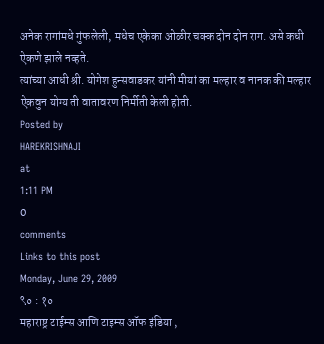अनेक रागांमधे गुंफलेली, मधेच एकेका ओळीर चक्क दोन दोन राग. असे कधी ऐकणे झाले नव्हते.
त्यांच्या आधी श्री. योगेश हुन्सवाडकर यांनी मीयां का मल्हार व नानक की मल्हार ऐकवुन योग्य ती वातावरण निर्मीती केली होती.
Posted by
HAREKRISHNAJI
at
1:11 PM
0
comments
Links to this post
Monday, June 29, 2009
९० : १०
महाराष्ट्र टाईम्स आणि टाइम्स ऑफ इंडिया ,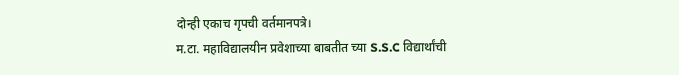दोन्ही एकाच गृपची वर्तमानपत्रे।
म.टा. महाविद्यालयीन प्रवेशाच्या बाबतीत च्या S.S.C विद्यार्थांची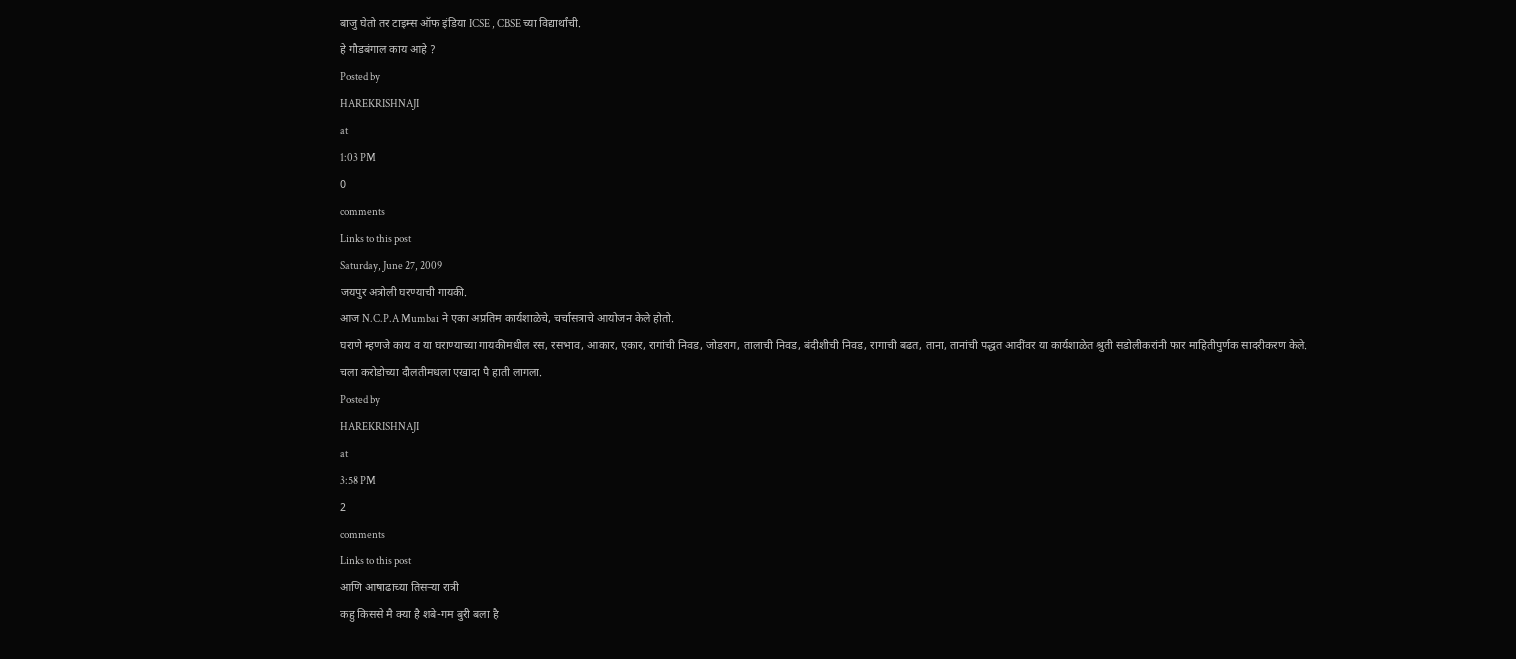बाजु घेतो तर टाइम्स ऑफ इंडिया ICSE , CBSE च्या विद्यार्थांची.
हे गौडबंगाल काय आहे ?
Posted by
HAREKRISHNAJI
at
1:03 PM
0
comments
Links to this post
Saturday, June 27, 2009
जयपुर अत्रोली घरण्याची गायकी.
आज N.C.P.A Mumbai ने एका अप्रतिम कार्यशाळेचे, चर्चासत्राचे आयोजन केले होतो.
घराणे म्हणजे काय व या घराण्याच्या गायकीमधील रस, रसभाव, आकार, एकार, रागांची निवड, जोडराग, तालाची निवड, बंदीशीची निवड, रागाची बढत, ताना, तानांची पद्धत आदींवर या कार्यशाळेत श्रुती सडोलीकरांनी फार माहितीपुर्णक सादरीकरण केले.
चला करोडोच्या दौलतीमधला एखादा पै हाती लागला.
Posted by
HAREKRISHNAJI
at
3:58 PM
2
comments
Links to this post
आणि आषाढाच्या तिसऱ्या रात्री
कहु किससे मै क्या है शबे-गम बुरी बला है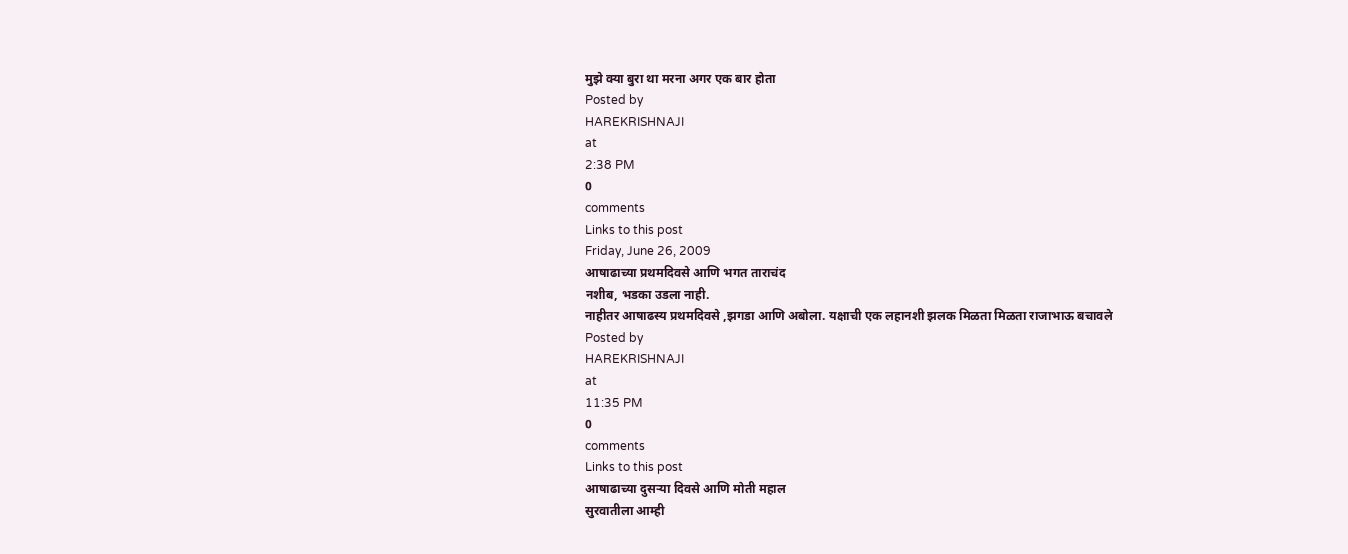मुझे क्या बुरा था मरना अगर एक बार होता
Posted by
HAREKRISHNAJI
at
2:38 PM
0
comments
Links to this post
Friday, June 26, 2009
आषाढाच्या प्रथमदिवसे आणि भगत ताराचंद
नशीब, भडका उडला नाही.
नाहीतर आषाढस्य प्रथमदिवसे ,झगडा आणि अबोला. यक्षाची एक लहानशी झलक मिळता मिळता राजाभाऊ बचावले
Posted by
HAREKRISHNAJI
at
11:35 PM
0
comments
Links to this post
आषाढाच्या दुसऱ्या दिवसे आणि मोती महाल
सुरवातीला आम्ही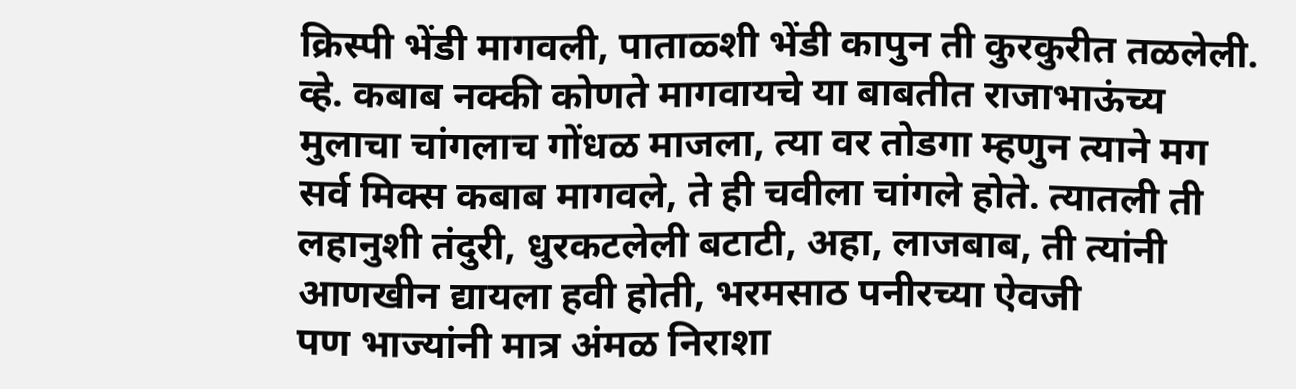क्रिस्पी भेंडी मागवली, पाताळ्शी भेंडी कापुन ती कुरकुरीत तळलेली. व्हे. कबाब नक्की कोणते मागवायचे या बाबतीत राजाभाऊंच्य मुलाचा चांगलाच गोंधळ माजला, त्या वर तोडगा म्हणुन त्याने मग सर्व मिक्स कबाब मागवले, ते ही चवीला चांगले होते. त्यातली ती लहानुशी तंदुरी, धुरकटलेली बटाटी, अहा, लाजबाब, ती त्यांनी आणखीन द्यायला हवी होती, भरमसाठ पनीरच्या ऐवजी
पण भाज्यांनी मात्र अंमळ निराशा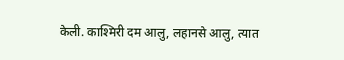केली. काश्मिरी दम आलु, लहानसे आलु, त्यात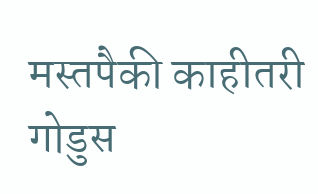मस्तपैकी काहीतरी गोडुस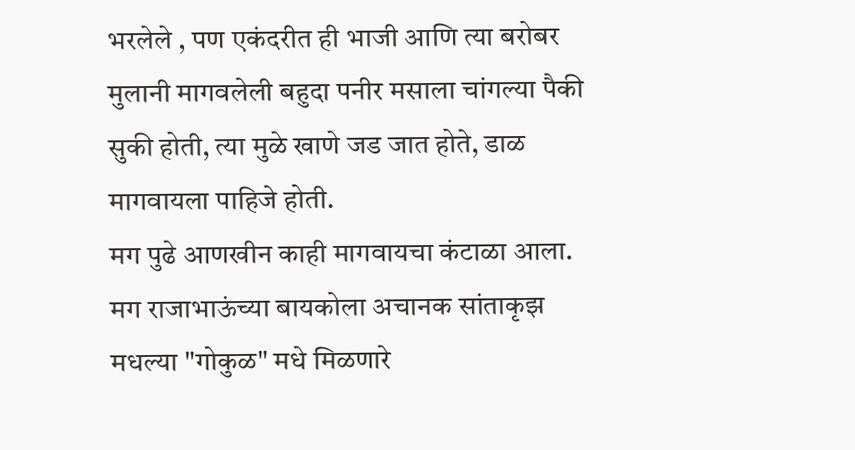भरलेले , पण एकंदरीत ही भाजी आणि त्या बरोबर मुलानी मागवलेली बहुदा पनीर मसाला चांगल्या पैकी सुकी होती, त्या मुळे खाणे जड जात होते, डाळ मागवायला पाहिजे होती.
मग पुढे आणखीन काही मागवायचा कंटाळा आला.
मग राजाभाऊंच्या बायकोला अचानक सांताकृझ मधल्या "गोकुळ" मधे मिळणारे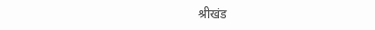श्रीखंड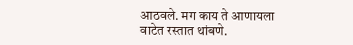आठवले. मग काय ते आणायला वाटेत रस्तात थांबणे.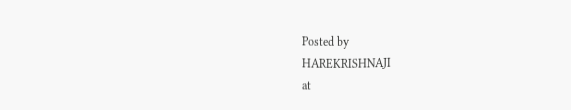Posted by
HAREKRISHNAJI
at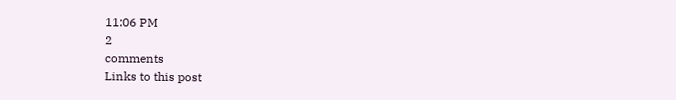11:06 PM
2
comments
Links to this post